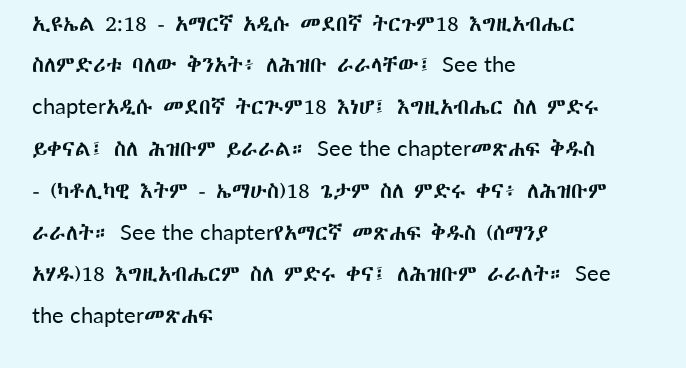ኢዩኤል 2:18 - አማርኛ አዲሱ መደበኛ ትርጉም18 እግዚአብሔር ስለምድሪቱ ባለው ቅንአት፥ ለሕዝቡ ራራላቸው፤ See the chapterአዲሱ መደበኛ ትርጒም18 እነሆ፤ እግዚአብሔር ስለ ምድሩ ይቀናል፤ ስለ ሕዝቡም ይራራል። See the chapterመጽሐፍ ቅዱስ - (ካቶሊካዊ እትም - ኤማሁስ)18 ጌታም ስለ ምድሩ ቀና፥ ለሕዝቡም ራራለት። See the chapterየአማርኛ መጽሐፍ ቅዱስ (ሰማንያ አሃዱ)18 እግዚአብሔርም ስለ ምድሩ ቀና፤ ለሕዝቡም ራራለት። See the chapterመጽሐፍ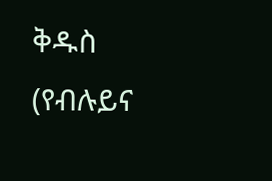ቅዱስ (የብሉይና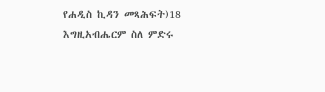የሐዲስ ኪዳን መጻሕፍት)18 እግዚአብሔርም ስለ ምድሩ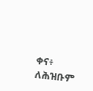ቀና፥ ለሕዝቡም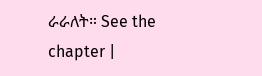ራራለት። See the chapter |